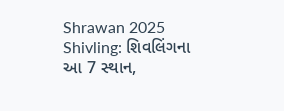Shrawan 2025 Shivling: શિવલિંગના આ 7 સ્થાન,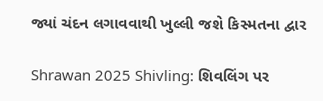જ્યાં ચંદન લગાવવાથી ખુલ્લી જશે કિસ્મતના દ્વાર

Shrawan 2025 Shivling: શિવલિંગ પર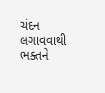ચંદન લગાવવાથી ભક્તને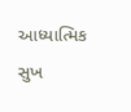આધ્યાત્મિક સુખ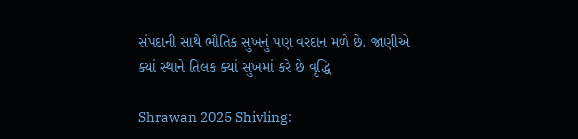સંપદાની સાથે ભૌતિક સુખનું પણ વરદાન મળે છે. જાણીએ ક્યાં સ્થાને તિલક ક્યાં સુખમાં કરે છે વૃદ્ધિ

Shrawan 2025 Shivling: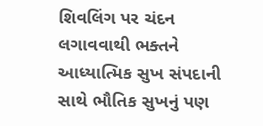શિવલિંગ પર ચંદન લગાવવાથી ભક્તને આધ્યાત્મિક સુખ સંપદાની સાથે ભૌતિક સુખનું પણ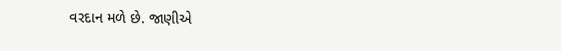વરદાન મળે છે. જાણીએ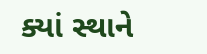ક્યાં સ્થાને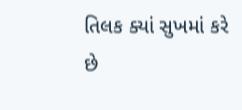તિલક ક્યાં સુખમાં કરે છે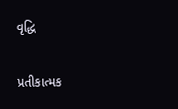વૃદ્ધિ

પ્રતીકાત્મક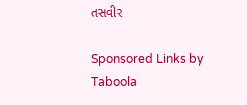તસવીર

Sponsored Links by Taboola